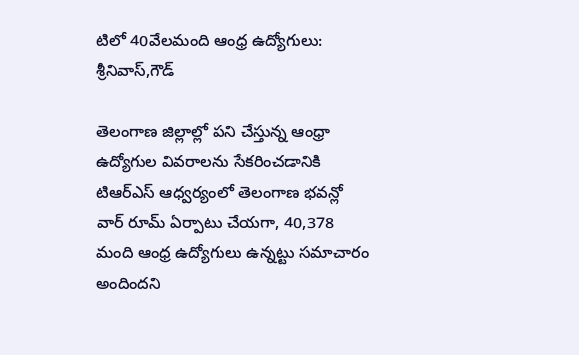టిలో 40వేలమంది ఆంధ్ర ఉద్యోగులు: శ్రీనివాస్,గౌడ్

తెలంగాణ జిల్లాల్లో పని చేస్తున్న ఆంధ్రా ఉద్యోగుల వివరాలను సేకరించడానికి టిఆర్ఎస్ ఆధ్వర్యంలో తెలంగాణ భవన్లో వార్ రూమ్ ఏర్పాటు చేయగా, 40,378 మంది ఆంధ్ర ఉద్యోగులు ఉన్నట్టు సమాచారం అందిందని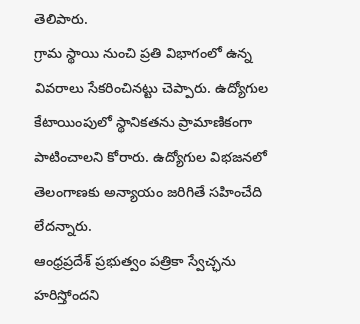తెలిపారు.
గ్రామ స్థాయి నుంచి ప్రతి విభాగంలో ఉన్న వివరాలు సేకరించినట్టు చెప్పారు. ఉద్యోగుల కేటాయింపులో స్థానికతను ప్రామాణికంగా పాటించాలని కోరారు. ఉద్యోగుల విభజనలో తెలంగాణకు అన్యాయం జరిగితే సహించేది లేదన్నారు.
ఆంధ్రప్రదేశ్ ప్రభుత్వం పత్రికా స్వేచ్ఛను హరిస్తోందని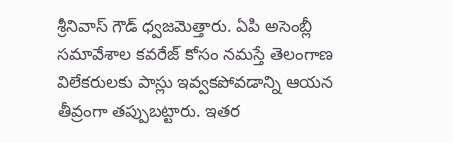శ్రీనివాస్ గౌడ్ ధ్వజమెత్తారు. ఏపి అసెంబ్లీ సమావేశాల కవరేజ్ కోసం నమస్తే తెలంగాణ విలేకరులకు పాస్లు ఇవ్వకపోవడాన్ని ఆయన తీవ్రంగా తప్పుబట్టారు. ఇతర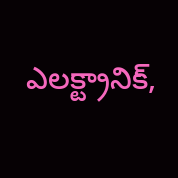ఎలక్ట్రానిక్,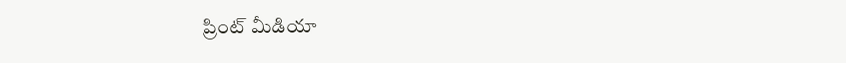ప్రింట్ మీడియా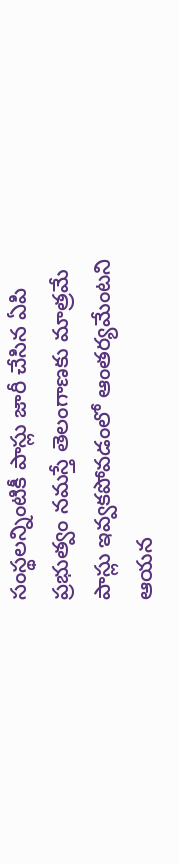సంస్థలన్నింటికీ పాస్లు జారీ చేసిన ఏపి ప్రభుత్వం నమస్తే తెలంగాణకు మాత్రమే పాస్లు ఇవ్వకపోవడంలో ఆంతర్యమేంటని ఆయన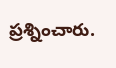ప్రశ్నించారు.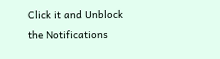Click it and Unblock the Notifications